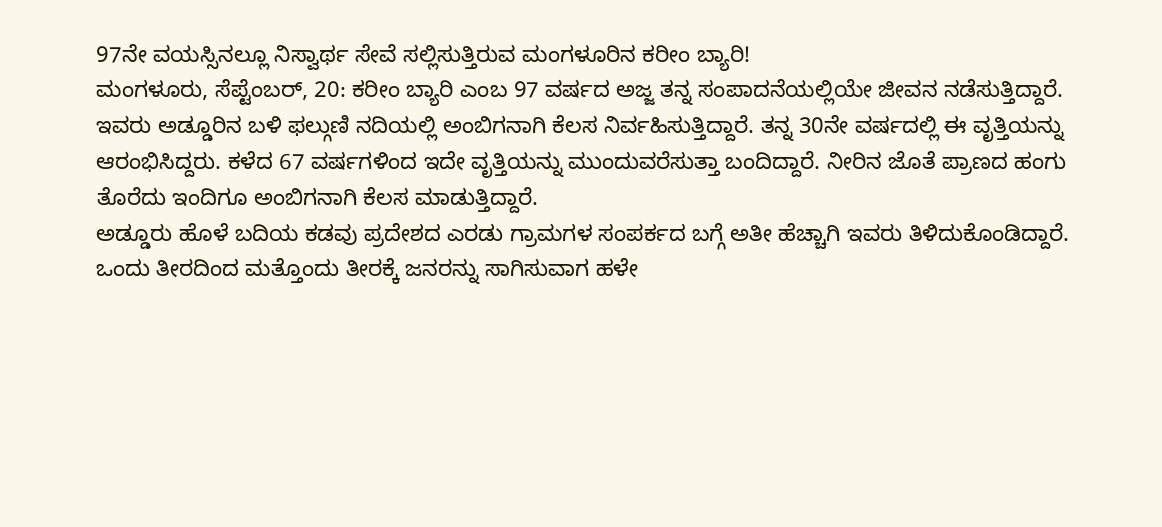97ನೇ ವಯಸ್ಸಿನಲ್ಲೂ ನಿಸ್ವಾರ್ಥ ಸೇವೆ ಸಲ್ಲಿಸುತ್ತಿರುವ ಮಂಗಳೂರಿನ ಕರೀಂ ಬ್ಯಾರಿ!
ಮಂಗಳೂರು, ಸೆಪ್ಟೆಂಬರ್, 20: ಕರೀಂ ಬ್ಯಾರಿ ಎಂಬ 97 ವರ್ಷದ ಅಜ್ಜ ತನ್ನ ಸಂಪಾದನೆಯಲ್ಲಿಯೇ ಜೀವನ ನಡೆಸುತ್ತಿದ್ದಾರೆ. ಇವರು ಅಡ್ಡೂರಿನ ಬಳಿ ಫಲ್ಗುಣಿ ನದಿಯಲ್ಲಿ ಅಂಬಿಗನಾಗಿ ಕೆಲಸ ನಿರ್ವಹಿಸುತ್ತಿದ್ದಾರೆ. ತನ್ನ 30ನೇ ವರ್ಷದಲ್ಲಿ ಈ ವೃತ್ತಿಯನ್ನು ಆರಂಭಿಸಿದ್ದರು. ಕಳೆದ 67 ವರ್ಷಗಳಿಂದ ಇದೇ ವೃತ್ತಿಯನ್ನು ಮುಂದುವರೆಸುತ್ತಾ ಬಂದಿದ್ದಾರೆ. ನೀರಿನ ಜೊತೆ ಪ್ರಾಣದ ಹಂಗು ತೊರೆದು ಇಂದಿಗೂ ಅಂಬಿಗನಾಗಿ ಕೆಲಸ ಮಾಡುತ್ತಿದ್ದಾರೆ.
ಅಡ್ಡೂರು ಹೊಳೆ ಬದಿಯ ಕಡವು ಪ್ರದೇಶದ ಎರಡು ಗ್ರಾಮಗಳ ಸಂಪರ್ಕದ ಬಗ್ಗೆ ಅತೀ ಹೆಚ್ಚಾಗಿ ಇವರು ತಿಳಿದುಕೊಂಡಿದ್ದಾರೆ. ಒಂದು ತೀರದಿಂದ ಮತ್ತೊಂದು ತೀರಕ್ಕೆ ಜನರನ್ನು ಸಾಗಿಸುವಾಗ ಹಳೇ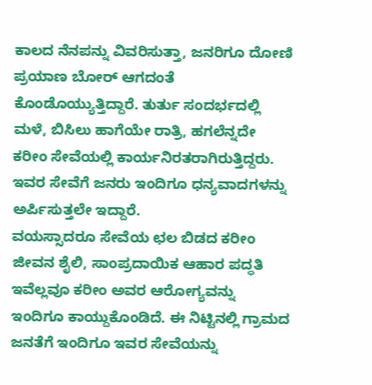ಕಾಲದ ನೆನಪನ್ನು ವಿವರಿಸುತ್ತಾ, ಜನರಿಗೂ ದೋಣಿ ಪ್ರಯಾಣ ಬೋರ್ ಆಗದಂತೆ ಕೊಂಡೊಯ್ಯುತ್ತಿದ್ದಾರೆ. ತುರ್ತು ಸಂದರ್ಭದಲ್ಲಿ ಮಳೆ, ಬಿಸಿಲು ಹಾಗೆಯೇ ರಾತ್ರಿ, ಹಗಲೆನ್ನದೇ ಕರೀಂ ಸೇವೆಯಲ್ಲಿ ಕಾರ್ಯನಿರತರಾಗಿರುತ್ತಿದ್ದರು. ಇವರ ಸೇವೆಗೆ ಜನರು ಇಂದಿಗೂ ಧನ್ಯವಾದಗಳನ್ನು ಅರ್ಪಿಸುತ್ತಲೇ ಇದ್ದಾರೆ.
ವಯಸ್ಸಾದರೂ ಸೇವೆಯ ಛಲ ಬಿಡದ ಕರೀಂ
ಜೀವನ ಶೈಲಿ, ಸಾಂಪ್ರದಾಯಿಕ ಆಹಾರ ಪದ್ಧತಿ ಇವೆಲ್ಲವೂ ಕರೀಂ ಅವರ ಆರೋಗ್ಯವನ್ನು ಇಂದಿಗೂ ಕಾಯ್ದುಕೊಂಡಿದೆ. ಈ ನಿಟ್ಟಿನಲ್ಲಿ ಗ್ರಾಮದ ಜನತೆಗೆ ಇಂದಿಗೂ ಇವರ ಸೇವೆಯನ್ನು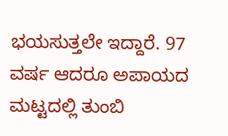ಭಯಸುತ್ತಲೇ ಇದ್ದಾರೆ. 97 ವರ್ಷ ಆದರೂ ಅಪಾಯದ ಮಟ್ಟದಲ್ಲಿ ತುಂಬಿ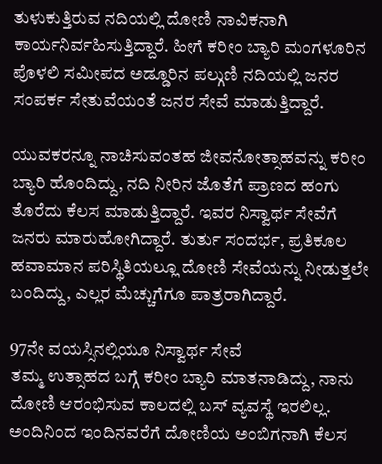ತುಳುಕುತ್ತಿರುವ ನದಿಯಲ್ಲಿ ದೋಣಿ ನಾವಿಕನಾಗಿ ಕಾರ್ಯನಿರ್ವಹಿಸುತ್ತಿದ್ದಾರೆ. ಹೀಗೆ ಕರೀಂ ಬ್ಯಾರಿ ಮಂಗಳೂರಿನ ಪೊಳಲಿ ಸಮೀಪದ ಅಡ್ಡೂರಿನ ಪಲ್ಗುಣಿ ನದಿಯಲ್ಲಿ ಜನರ ಸಂಪರ್ಕ ಸೇತುವೆಯಂತೆ ಜನರ ಸೇವೆ ಮಾಡುತ್ತಿದ್ದಾರೆ.

ಯುವಕರನ್ನೂ ನಾಚಿಸುವಂತಹ ಜೀವನೋತ್ಸಾಹವನ್ನು ಕರೀಂ ಬ್ಯಾರಿ ಹೊಂದಿದ್ದು, ನದಿ ನೀರಿನ ಜೊತೆಗೆ ಪ್ರಾಣದ ಹಂಗು ತೊರೆದು ಕೆಲಸ ಮಾಡುತ್ತಿದ್ದಾರೆ. ಇವರ ನಿಸ್ವಾರ್ಥ ಸೇವೆಗೆ ಜನರು ಮಾರುಹೋಗಿದ್ದಾರೆ. ತುರ್ತು ಸಂದರ್ಭ, ಪ್ರತಿಕೂಲ ಹವಾಮಾನ ಪರಿಸ್ಥಿತಿಯಲ್ಲೂ ದೋಣಿ ಸೇವೆಯನ್ನು ನೀಡುತ್ತಲೇ ಬಂದಿದ್ದು, ಎಲ್ಲರ ಮೆಚ್ಚುಗೆಗೂ ಪಾತ್ರರಾಗಿದ್ದಾರೆ.

97ನೇ ವಯಸ್ಸಿನಲ್ಲಿಯೂ ನಿಸ್ವಾರ್ಥ ಸೇವೆ
ತಮ್ಮ ಉತ್ಸಾಹದ ಬಗ್ಗೆ ಕರೀಂ ಬ್ಯಾರಿ ಮಾತನಾಡಿದ್ದು, ನಾನು ದೋಣಿ ಆರಂಭಿಸುವ ಕಾಲದಲ್ಲಿ ಬಸ್ ವ್ಯವಸ್ಥೆ ಇರಲಿಲ್ಲ. ಅಂದಿನಿಂದ ಇಂದಿನವರೆಗೆ ದೋಣಿಯ ಅಂಬಿಗನಾಗಿ ಕೆಲಸ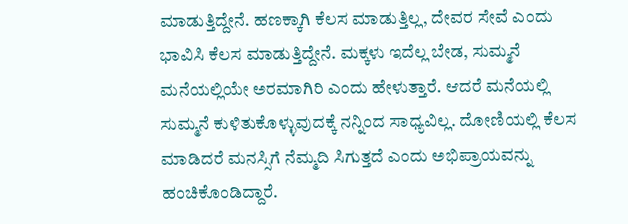ಮಾಡುತ್ತಿದ್ದೇನೆ. ಹಣಕ್ಕಾಗಿ ಕೆಲಸ ಮಾಡುತ್ತಿಲ್ಲ, ದೇವರ ಸೇವೆ ಎಂದು ಭಾವಿಸಿ ಕೆಲಸ ಮಾಡುತ್ತಿದ್ದೇನೆ. ಮಕ್ಕಳು ಇದೆಲ್ಲ ಬೇಡ, ಸುಮ್ಮನೆ ಮನೆಯಲ್ಲಿಯೇ ಅರಮಾಗಿರಿ ಎಂದು ಹೇಳುತ್ತಾರೆ. ಆದರೆ ಮನೆಯಲ್ಲಿ ಸುಮ್ಮನೆ ಕುಳಿತುಕೊಳ್ಳುವುದಕ್ಕೆ ನನ್ನಿಂದ ಸಾಧ್ಯವಿಲ್ಲ. ದೋಣಿಯಲ್ಲಿ ಕೆಲಸ ಮಾಡಿದರೆ ಮನಸ್ಸಿಗೆ ನೆಮ್ಮದಿ ಸಿಗುತ್ತದೆ ಎಂದು ಅಭಿಪ್ರಾಯವನ್ನು ಹಂಚಿಕೊಂಡಿದ್ದಾರೆ.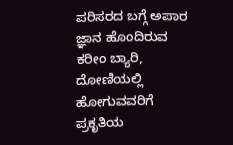ಪರಿಸರದ ಬಗ್ಗೆ ಅಪಾರ ಜ್ಞಾನ ಹೊಂದಿರುವ ಕರೀಂ ಬ್ಯಾರಿ, ದೋಣಿಯಲ್ಲಿ ಹೋಗುವವರಿಗೆ ಪ್ರಕೃತಿಯ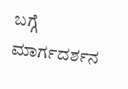ಬಗ್ಗೆ ಮಾರ್ಗದರ್ಶನ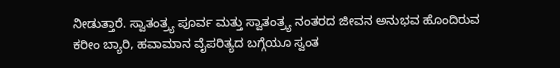ನೀಡುತ್ತಾರೆ. ಸ್ವಾತಂತ್ರ್ಯ ಪೂರ್ವ ಮತ್ತು ಸ್ವಾತಂತ್ರ್ಯ ನಂತರದ ಜೀವನ ಅನುಭವ ಹೊಂದಿರುವ ಕರೀಂ ಬ್ಯಾರಿ, ಹವಾಮಾನ ವೈಪರಿತ್ಯದ ಬಗ್ಗೆಯೂ ಸ್ವಂತ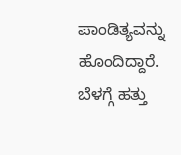ಪಾಂಡಿತ್ಯವನ್ನು ಹೊಂದಿದ್ದಾರೆ. ಬೆಳಗ್ಗೆ ಹತ್ತು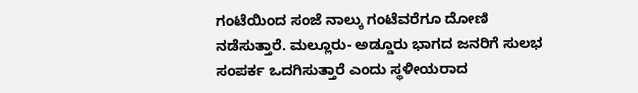ಗಂಟೆಯಿಂದ ಸಂಜೆ ನಾಲ್ಕು ಗಂಟೆವರೆಗೂ ದೋಣಿ ನಡೆಸುತ್ತಾರೆ. ಮಲ್ಲೂರು- ಅಡ್ಡೂರು ಭಾಗದ ಜನರಿಗೆ ಸುಲಭ ಸಂಪರ್ಕ ಒದಗಿಸುತ್ತಾರೆ ಎಂದು ಸ್ಥಳೀಯರಾದ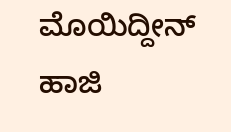ಮೊಯಿದ್ದೀನ್ ಹಾಜಿ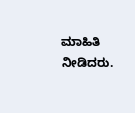ಮಾಹಿತಿ ನೀಡಿದರು.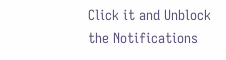Click it and Unblock the Notifications